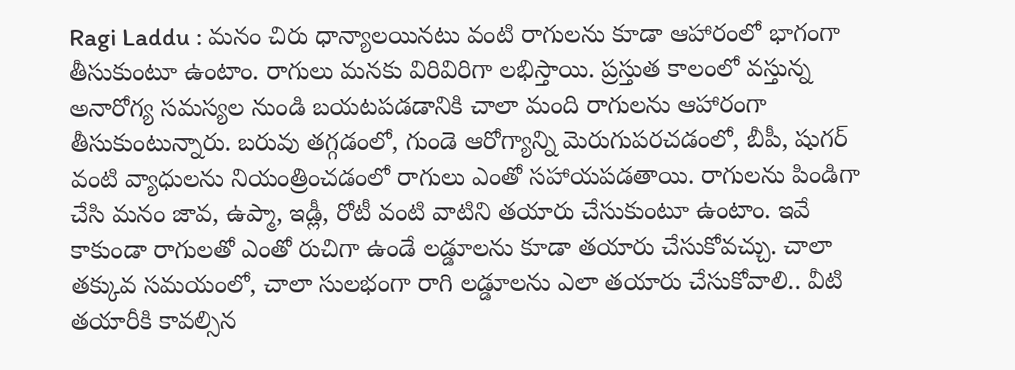Ragi Laddu : మనం చిరు ధాన్యాలయినటు వంటి రాగులను కూడా ఆహారంలో భాగంగా తీసుకుంటూ ఉంటాం. రాగులు మనకు విరివిరిగా లభిస్తాయి. ప్రస్తుత కాలంలో వస్తున్న అనారోగ్య సమస్యల నుండి బయటపడడానికి చాలా మంది రాగులను ఆహారంగా తీసుకుంటున్నారు. బరువు తగ్గడంలో, గుండె ఆరోగ్యాన్ని మెరుగుపరచడంలో, బీపీ, షుగర్ వంటి వ్యాధులను నియంత్రించడంలో రాగులు ఎంతో సహాయపడతాయి. రాగులను పిండిగా చేసి మనం జావ, ఉప్మా, ఇడ్లీ, రోటీ వంటి వాటిని తయారు చేసుకుంటూ ఉంటాం. ఇవే కాకుండా రాగులతో ఎంతో రుచిగా ఉండే లడ్డూలను కూడా తయారు చేసుకోవచ్చు. చాలా తక్కువ సమయంలో, చాలా సులభంగా రాగి లడ్డూలను ఎలా తయారు చేసుకోవాలి.. వీటి తయారీకి కావల్సిన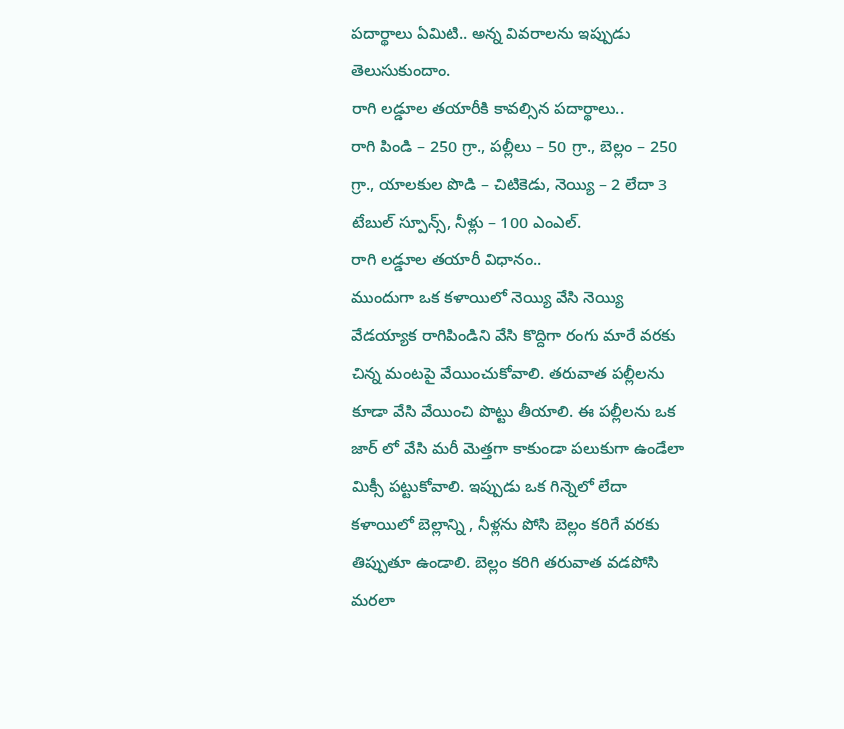పదార్థాలు ఏమిటి.. అన్న వివరాలను ఇప్పుడు తెలుసుకుందాం.
రాగి లడ్డూల తయారీకి కావల్సిన పదార్థాలు..
రాగి పిండి – 250 గ్రా., పల్లీలు – 50 గ్రా., బెల్లం – 250 గ్రా., యాలకుల పొడి – చిటికెడు, నెయ్యి – 2 లేదా 3 టేబుల్ స్పూన్స్, నీళ్లు – 100 ఎంఎల్.
రాగి లడ్డూల తయారీ విధానం..
ముందుగా ఒక కళాయిలో నెయ్యి వేసి నెయ్యి వేడయ్యాక రాగిపిండిని వేసి కొద్దిగా రంగు మారే వరకు చిన్న మంటపై వేయించుకోవాలి. తరువాత పల్లీలను కూడా వేసి వేయించి పొట్టు తీయాలి. ఈ పల్లీలను ఒక జార్ లో వేసి మరీ మెత్తగా కాకుండా పలుకుగా ఉండేలా మిక్సీ పట్టుకోవాలి. ఇప్పుడు ఒక గిన్నెలో లేదా కళాయిలో బెల్లాన్ని , నీళ్లను పోసి బెల్లం కరిగే వరకు తిప్పుతూ ఉండాలి. బెల్లం కరిగి తరువాత వడపోసి మరలా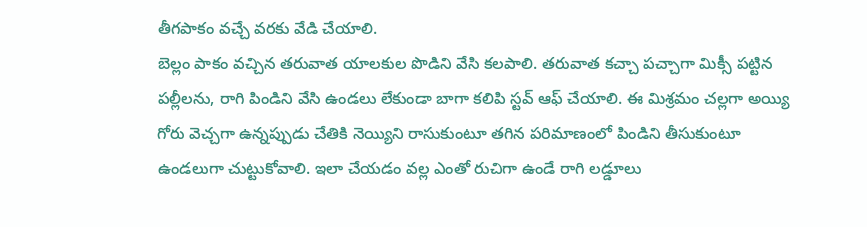తీగపాకం వచ్చే వరకు వేడి చేయాలి.
బెల్లం పాకం వచ్చిన తరువాత యాలకుల పొడిని వేసి కలపాలి. తరువాత కచ్చా పచ్చాగా మిక్సీ పట్టిన పల్లీలను, రాగి పిండిని వేసి ఉండలు లేకుండా బాగా కలిపి స్టవ్ ఆఫ్ చేయాలి. ఈ మిశ్రమం చల్లగా అయ్యి గోరు వెచ్చగా ఉన్నప్పుడు చేతికి నెయ్యిని రాసుకుంటూ తగిన పరిమాణంలో పిండిని తీసుకుంటూ ఉండలుగా చుట్టుకోవాలి. ఇలా చేయడం వల్ల ఎంతో రుచిగా ఉండే రాగి లడ్డూలు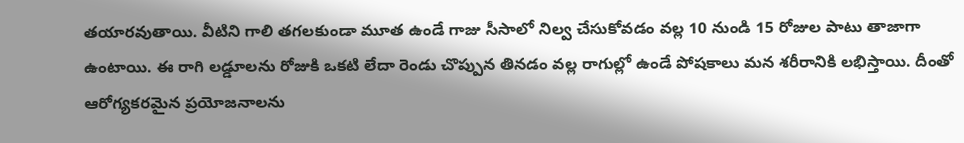తయారవుతాయి. వీటిని గాలి తగలకుండా మూత ఉండే గాజు సీసాలో నిల్వ చేసుకోవడం వల్ల 10 నుండి 15 రోజుల పాటు తాజాగా ఉంటాయి. ఈ రాగి లడ్డూలను రోజుకి ఒకటి లేదా రెండు చొప్పున తినడం వల్ల రాగుల్లో ఉండే పోషకాలు మన శరీరానికి లభిస్తాయి. దీంతో ఆరోగ్యకరమైన ప్రయోజనాలను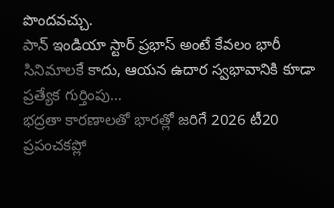పొందవచ్చు.
పాన్ ఇండియా స్టార్ ప్రభాస్ అంటే కేవలం భారీ సినిమాలకే కాదు, ఆయన ఉదార స్వభావానికి కూడా ప్రత్యేక గుర్తింపు…
భద్రతా కారణాలతో భారత్లో జరిగే 2026 టీ20 ప్రపంచకప్లో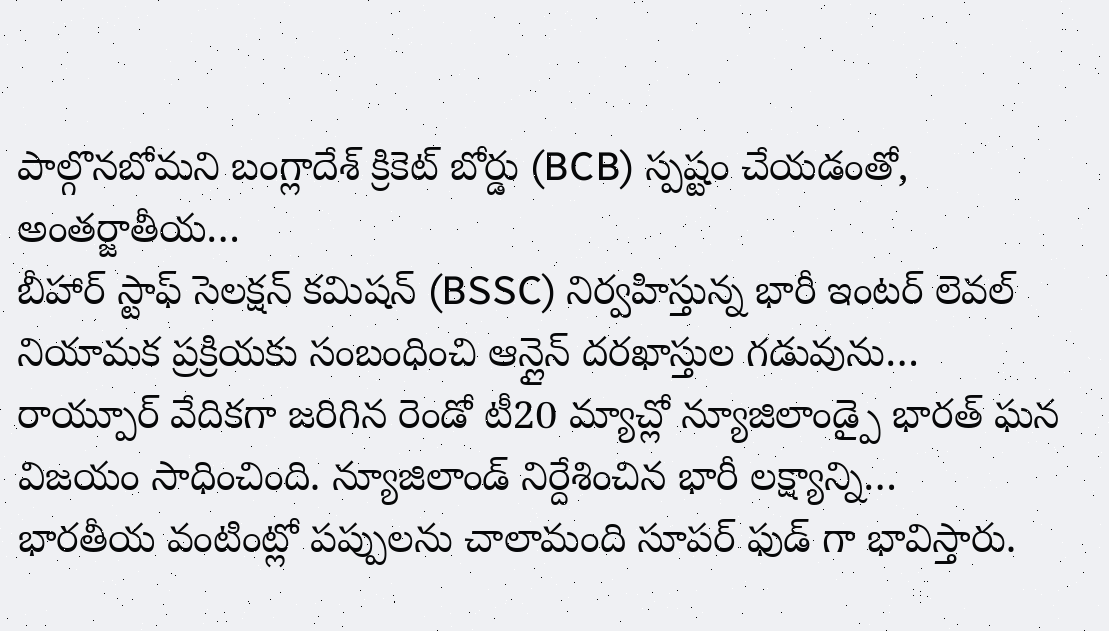పాల్గొనబోమని బంగ్లాదేశ్ క్రికెట్ బోర్డు (BCB) స్పష్టం చేయడంతో, అంతర్జాతీయ…
బీహార్ స్టాఫ్ సెలక్షన్ కమిషన్ (BSSC) నిర్వహిస్తున్న భారీ ఇంటర్ లెవల్ నియామక ప్రక్రియకు సంబంధించి ఆన్లైన్ దరఖాస్తుల గడువును…
రాయ్పూర్ వేదికగా జరిగిన రెండో టీ20 మ్యాచ్లో న్యూజిలాండ్పై భారత్ ఘన విజయం సాధించింది. న్యూజిలాండ్ నిర్దేశించిన భారీ లక్ష్యాన్ని…
భారతీయ వంటింట్లో పప్పులను చాలామంది సూపర్ ఫుడ్ గా భావిస్తారు.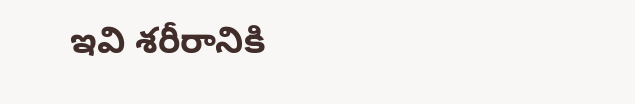ఇవి శరీరానికి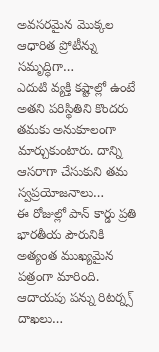అవసరమైన మొక్కల ఆధారిత ప్రోటీన్ను సమృద్ధిగా…
ఎదుటి వ్యక్తి కష్టాల్లో ఉంటే అతని పరిస్థితిని కొందరు తమకు అనుకూలంగా మార్చుకుంటారు. దాన్ని ఆసరాగా చేసుకుని తమ స్వప్రయోజనాలు…
ఈ రోజుల్లో పాన్ కార్డు ప్రతి భారతీయ పౌరునికి అత్యంత ముఖ్యమైన పత్రంగా మారింది. ఆదాయపు పన్ను రిటర్న్స్ దాఖలు…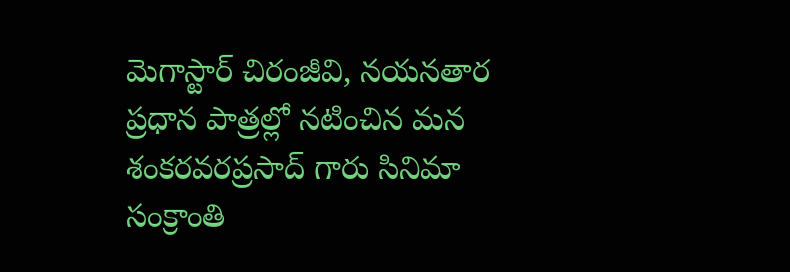మెగాస్టార్ చిరంజీవి, నయనతార ప్రధాన పాత్రల్లో నటించిన మన శంకరవరప్రసాద్ గారు సినిమా సంక్రాంతి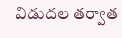విడుదల తర్వాత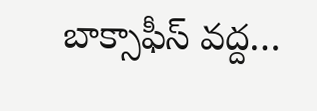బాక్సాఫీస్ వద్ద…